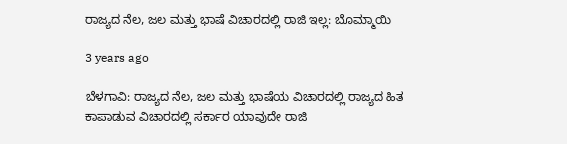ರಾಜ್ಯದ ನೆಲ, ಜಲ‌ ಮತ್ತು ಭಾಷೆ ವಿಚಾರದಲ್ಲಿ ರಾಜಿ ಇಲ್ಲ: ಬೊಮ್ಮಾಯಿ

3 years ago

ಬೆಳಗಾವಿ: ರಾಜ್ಯದ ನೆಲ, ಜಲ‌ ಮತ್ತು ಭಾಷೆಯ ವಿಚಾರದಲ್ಲಿ ರಾಜ್ಯದ ಹಿತ ಕಾಪಾಡುವ ವಿಚಾರದಲ್ಲಿ ಸರ್ಕಾರ ಯಾವುದೇ ರಾಜಿ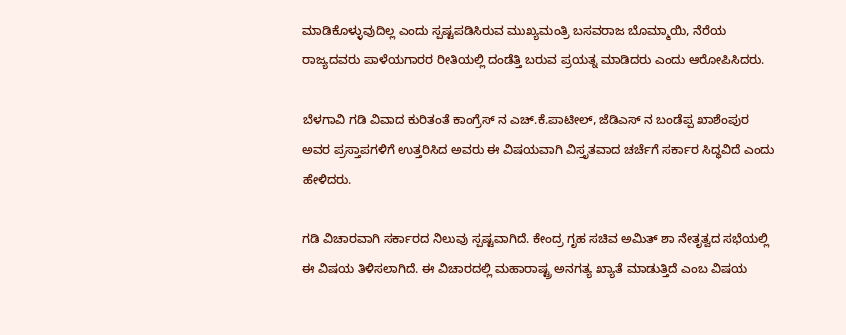ಮಾಡಿಕೊಳ್ಳುವುದಿಲ್ಲ ಎಂದು ಸ್ಪಷ್ಟಪಡಿಸಿರುವ ಮುಖ್ಯಮಂತ್ರಿ ಬಸವರಾಜ ಬೊಮ್ಮಾಯಿ‌, ನೆರೆಯ ರಾಜ್ಯದವರು ಪಾಳೆಯಗಾರರ ರೀತಿಯಲ್ಲಿ ದಂಡೆತ್ತಿ ಬರುವ ಪ್ರಯತ್ನ ಮಾಡಿದರು ಎಂದು ಆರೋಪಿಸಿದರು.

ಬೆಳಗಾವಿ ಗಡಿ ವಿವಾದ ಕುರಿತಂತೆ ಕಾಂಗ್ರೆಸ್ ನ ಎಚ್.ಕೆ.ಪಾಟೀಲ್, ಜೆಡಿಎಸ್ ನ ಬಂಡೆಪ್ಪ ಖಾಶೆಂಪುರ ಅವರ ಪ್ರಸ್ತಾಪಗಳಿಗೆ ಉತ್ತರಿಸಿದ ಅವರು ಈ ವಿಷಯವಾಗಿ ವಿಸ್ತೃತವಾದ ಚರ್ಚೆಗೆ ಸರ್ಕಾರ ಸಿದ್ಧವಿದೆ ಎಂದು ಹೇಳಿದರು.

ಗಡಿ ವಿಚಾರವಾಗಿ ಸರ್ಕಾರದ ನಿಲುವು ಸ್ಪಷ್ಟವಾಗಿದೆ. ಕೇಂದ್ರ ಗೃಹ ಸಚಿವ ಅಮಿತ್ ಶಾ ನೇತೃತ್ವದ ಸಭೆಯಲ್ಲಿ ಈ ವಿಷಯ ತಿಳಿಸಲಾಗಿದೆ. ಈ ವಿಚಾರದಲ್ಲಿ ಮಹಾರಾಷ್ಟ್ರ ಅನಗತ್ಯ ಖ್ಯಾತೆ ಮಾಡುತ್ತಿದೆ ಎಂಬ ವಿಷಯ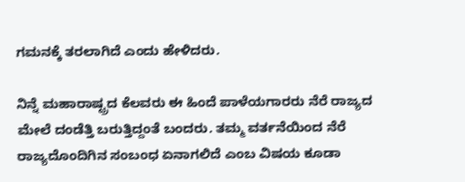ಗಮನಕ್ಕೆ ತರಲಾಗಿದೆ ಎಂದು ಹೇಳಿದರು.

ನಿನ್ನೆ ಮಹಾರಾಷ್ಟ್ರದ ಕೆಲವರು ಈ ಹಿಂದೆ ಪಾಳೆಯಗಾರರು ನೆರೆ ರಾಜ್ಯದ ಮೇಲೆ ದಂಡೆತ್ತಿ ಬರುತ್ತಿದ್ದಂತೆ ಬಂದರು‌. ತಮ್ಮ ವರ್ತನೆಯಿಂದ ನೆರೆ ರಾಜ್ಯದೊಂದಿಗಿನ ಸಂಬಂಧ ಏನಾಗಲಿದೆ ಎಂಬ ವಿಷಯ ಕೂಡಾ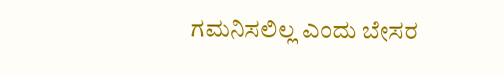ಗಮನಿಸಲಿಲ್ಲ ಎಂದು ‌ಬೇಸರ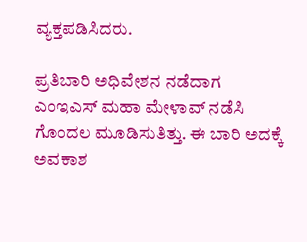ವ್ಯಕ್ತಪಡಿಸಿದರು.

ಪ್ರತಿಬಾರಿ ಅಧಿವೇಶನ ನಡೆದಾಗ ಎಂಇಎಸ್ ಮಹಾ ಮೇಳಾವ್ ನಡೆಸಿ ಗೊಂದಲ ಮೂಡಿಸುತಿತ್ತು. ಈ ಬಾರಿ ಅದಕ್ಕೆ ಅವಕಾಶ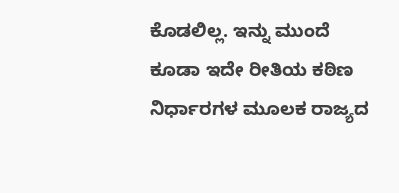ಕೊಡಲಿಲ್ಲ. ಇನ್ನು ಮುಂದೆ ಕೂಡಾ ಇದೇ ರೀತಿಯ ಕಠಿಣ ನಿರ್ಧಾರಗಳ ಮೂಲಕ ರಾಜ್ಯದ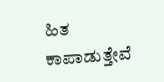ಹಿತ ಕಾಪಾಡುತ್ತೇವೆ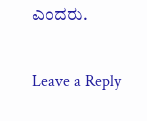ಎಂದರು.

Leave a Reply